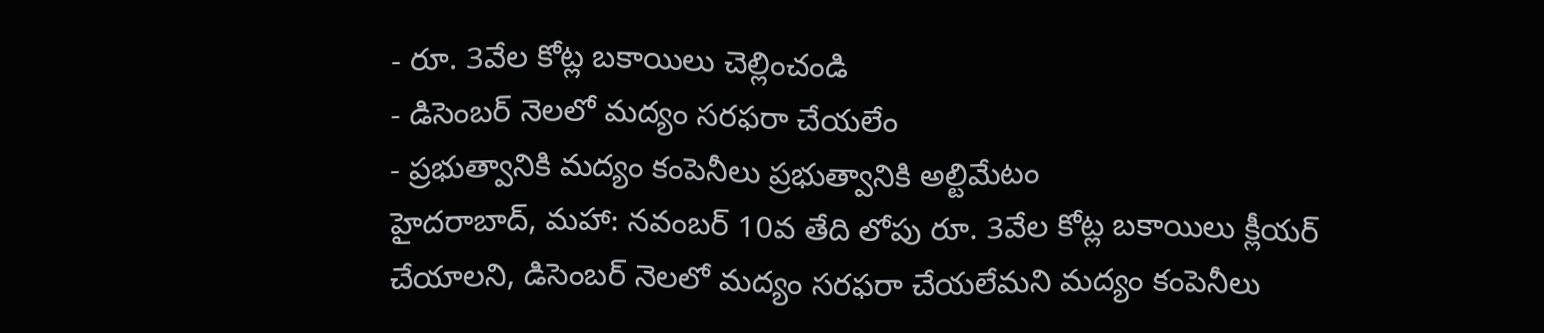- రూ. 3వేల కోట్ల బకాయిలు చెల్లించండి
- డిసెంబర్ నెలలో మద్యం సరఫరా చేయలేం
- ప్రభుత్వానికి మద్యం కంపెనీలు ప్రభుత్వానికి అల్టిమేటం
హైదరాబాద్, మహా: నవంబర్ 10వ తేది లోపు రూ. 3వేల కోట్ల బకాయిలు క్లీయర్ చేయాలని, డిసెంబర్ నెలలో మద్యం సరఫరా చేయలేమని మద్యం కంపెనీలు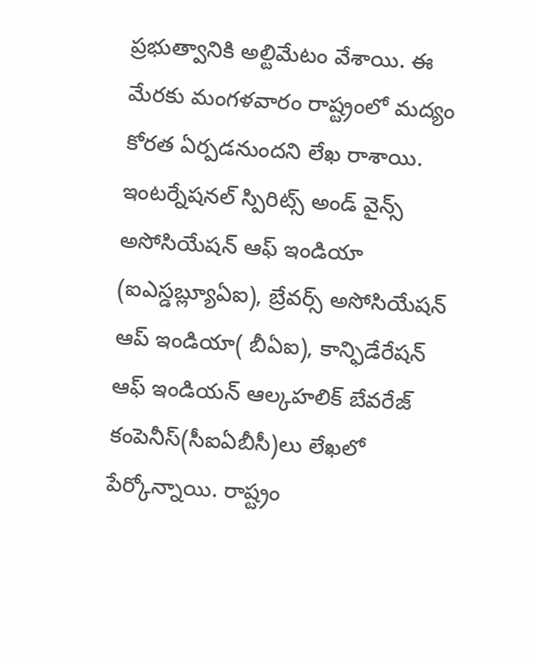ప్రభుత్వానికి అల్టిమేటం వేశాయి. ఈ మేరకు మంగళవారం రాష్ట్రంలో మద్యం కోరత ఏర్పడనుందని లేఖ రాశాయి. ఇంటర్నేషనల్ స్పిరిట్స్ అండ్ వైన్స్ అసోసియేషన్ ఆఫ్ ఇండియా (ఐఎస్డబ్ల్యూఏఐ), బ్రేవర్స్ అసోసియేషన్ ఆప్ ఇండియా( బీఏఐ), కాన్ఫిడేరేషన్ ఆఫ్ ఇండియన్ ఆల్కహలిక్ బేవరేజ్ కంపెనీస్(సీఐఏబీసీ)లు లేఖలో పేర్కోన్నాయి. రాష్ట్రం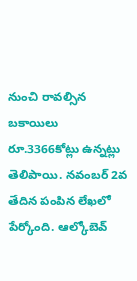నుంచి రావల్సిన బకాయిలు రూ.3366కోట్లు ఉన్నట్లు తెలిపాయి. నవంబర్ 2వ తేదిన పంపిన లేఖలో పేర్కోంది. ఆల్కోబెవ్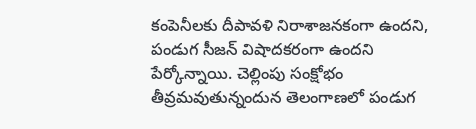కంపెనీలకు దీపావళి నిరాశాజనకంగా ఉందని, పండుగ సీజన్ విషాదకరంగా ఉందని పేర్కోన్నాయి. చెల్లింపు సంక్షోభం తీవ్రమవుతున్నందున తెలంగాణలో పండుగ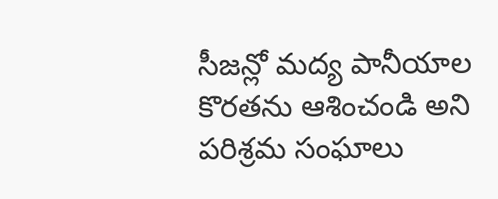సీజన్లో మద్య పానీయాల కొరతను ఆశించండి అని పరిశ్రమ సంఘాలు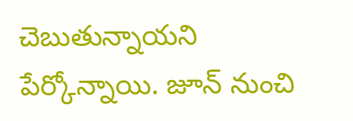చెబుతున్నాయని పేర్కోన్నాయి. జూన్ నుంచి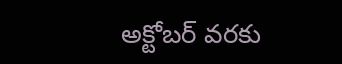అక్టోబర్ వరకు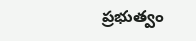ప్రభుత్వం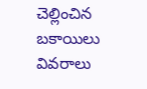చెల్లించిన బకాయిలు వివరాలు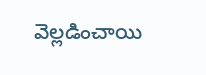వెల్లడించాయి